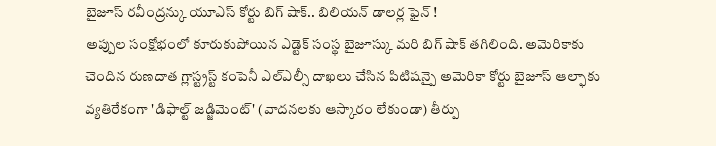బైజూస్ రవీంద్రన్కు యూఎస్ కోర్టు బిగ్ షాక్.. బిలియన్ డాలర్ల ఫైన్ !
అప్పుల సంక్షోభంలో కూరుకుపోయిన ఎడ్టెక్ సంస్థ బైజూస్కు మరి బిగ్ షాక్ తగిలింది. అమెరికాకు చెందిన రుణదాత గ్లాస్ట్రస్ట్ కంపెనీ ఎల్ఎల్సీ దాఖలు చేసిన పిటిషన్పై అమెరికా కోర్టు బైజూస్ ఆల్ఫాకు వ్యతిరేకంగా 'డిఫాల్ట్ జడ్జిమెంట్' (వాదనలకు ఆస్కారం లేకుండా) తీర్పు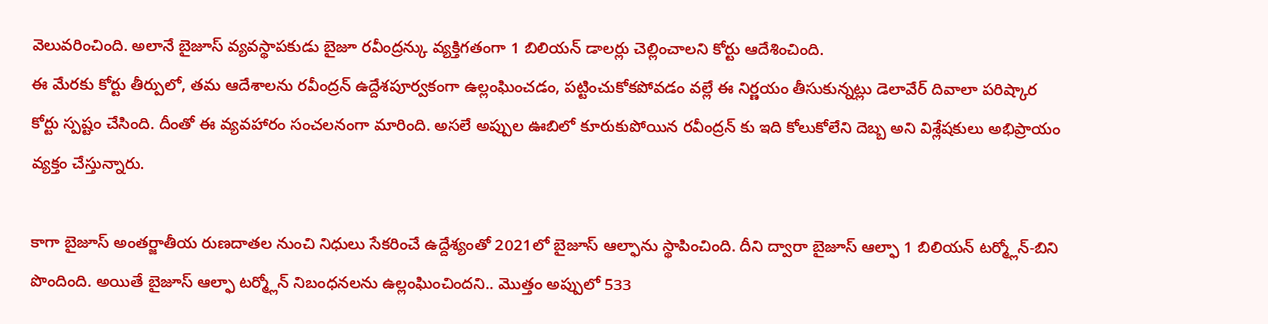వెలువరించింది. అలానే బైజూస్ వ్యవస్థాపకుడు బైజూ రవీంద్రన్కు వ్యక్తిగతంగా 1 బిలియన్ డాలర్లు చెల్లించాలని కోర్టు ఆదేశించింది.
ఈ మేరకు కోర్టు తీర్పులో, తమ ఆదేశాలను రవీంద్రన్ ఉద్దేశపూర్వకంగా ఉల్లంఘించడం, పట్టించుకోకపోవడం వల్లే ఈ నిర్ణయం తీసుకున్నట్లు డెలావేర్ దివాలా పరిష్కార కోర్టు స్పష్టం చేసింది. దీంతో ఈ వ్యవహారం సంచలనంగా మారింది. అసలే అప్పుల ఊబిలో కూరుకుపోయిన రవీంద్రన్ కు ఇది కోలుకోలేని దెబ్బ అని విశ్లేషకులు అభిప్రాయం వ్యక్తం చేస్తున్నారు.

కాగా బైజూస్ అంతర్జాతీయ రుణదాతల నుంచి నిధులు సేకరించే ఉద్దేశ్యంతో 2021లో బైజూస్ ఆల్ఫాను స్థాపించింది. దీని ద్వారా బైజూస్ ఆల్ఫా 1 బిలియన్ టర్మ్లోన్-బిని పొందింది. అయితే బైజూస్ ఆల్ఫా టర్మ్లోన్ నిబంధనలను ఉల్లంఘించిందని.. మొత్తం అప్పులో 533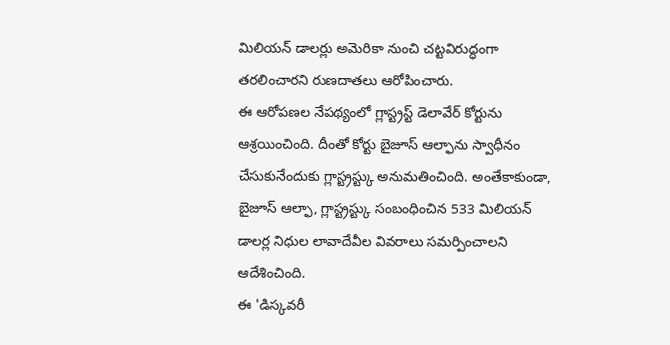మిలియన్ డాలర్లు అమెరికా నుంచి చట్టవిరుద్ధంగా తరలించారని రుణదాతలు ఆరోపించారు.
ఈ ఆరోపణల నేపథ్యంలో గ్లాస్ట్రస్ట్ డెలావేర్ కోర్టును ఆశ్రయించింది. దీంతో కోర్టు బైజూస్ ఆల్ఫాను స్వాధీనం చేసుకునేందుకు గ్లాస్ట్రస్ట్కు అనుమతించింది. అంతేకాకుండా, బైజూస్ ఆల్ఫా, గ్లాస్ట్రస్ట్కు సంబంధించిన 533 మిలియన్ డాలర్ల నిధుల లావాదేవీల వివరాలు సమర్పించాలని ఆదేశించింది.
ఈ 'డిస్కవరీ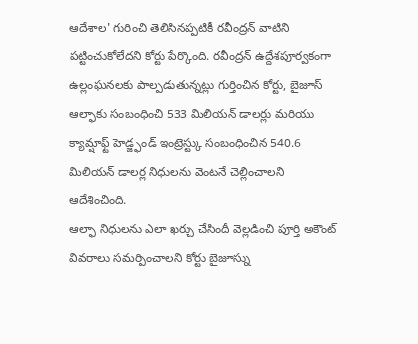ఆదేశాల' గురించి తెలిసినప్పటికీ రవీంద్రన్ వాటిని పట్టించుకోలేదని కోర్టు పేర్కొంది. రవీంద్రన్ ఉద్దేశపూర్వకంగా ఉల్లంఘనలకు పాల్పడుతున్నట్లు గుర్తించిన కోర్టు, బైజూస్ ఆల్ఫాకు సంబంధించి 533 మిలియన్ డాలర్లు మరియు క్యామ్షాఫ్ట్ హెడ్జ్ఫండ్ ఇంట్రెస్ట్కు సంబంధించిన 540.6 మిలియన్ డాలర్ల నిధులను వెంటనే చెల్లించాలని ఆదేశించింది.
ఆల్ఫా నిధులను ఎలా ఖర్చు చేసిందీ వెల్లడించి పూర్తి అకౌంట్ వివరాలు సమర్పించాలని కోర్టు బైజూస్ను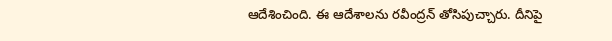ఆదేశించింది. ఈ ఆదేశాలను రవీంద్రన్ తోసిపుచ్చారు. దీనిపై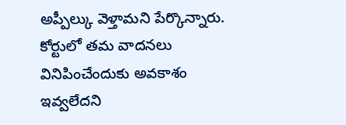అప్పీల్కు వెళ్తామని పేర్కొన్నారు. కోర్టులో తమ వాదనలు వినిపించేందుకు అవకాశం ఇవ్వలేదని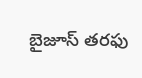బైజూస్ తరఫు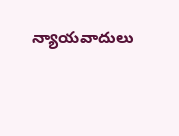న్యాయవాదులు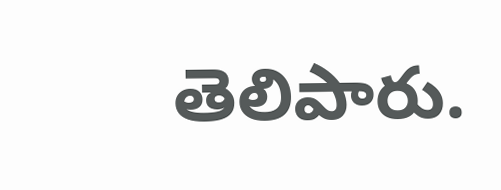తెలిపారు.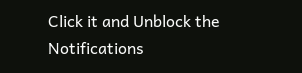Click it and Unblock the Notifications